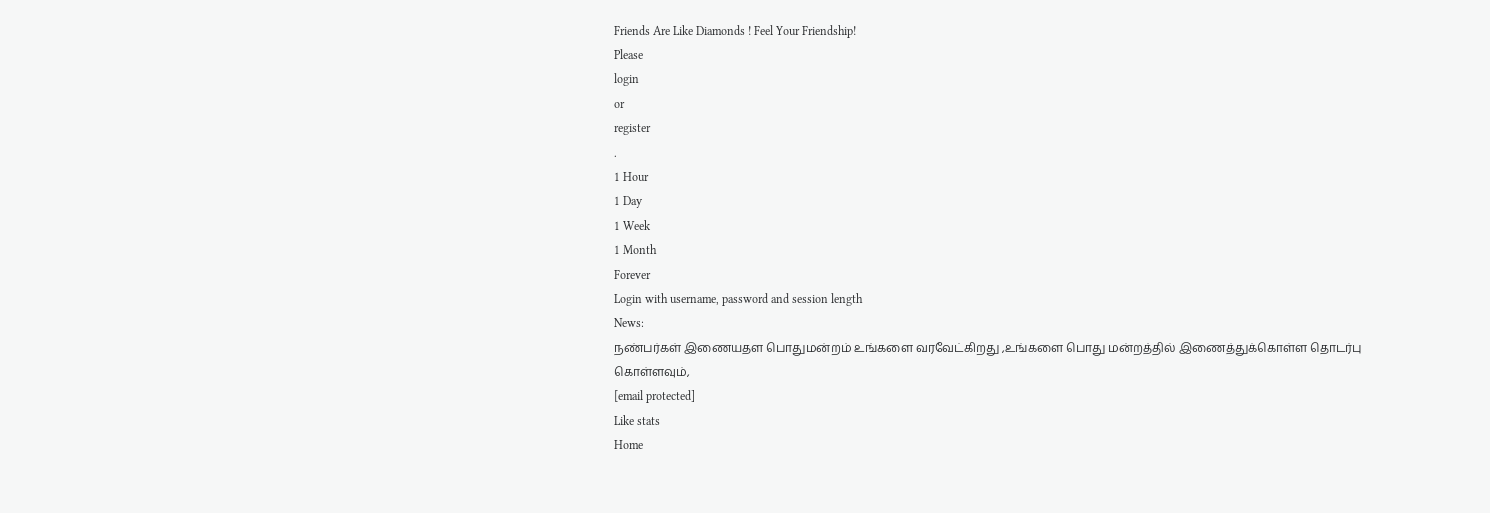Friends Are Like Diamonds ! Feel Your Friendship!
Please
login
or
register
.
1 Hour
1 Day
1 Week
1 Month
Forever
Login with username, password and session length
News:
நண்பர்கள் இணையதள பொதுமன்றம் உங்களை வரவேட்கிறது ,உங்களை பொது மன்றத்தில் இணைத்துக்கொள்ள தொடர்பு கொள்ளவும்,
[email protected]
Like stats
Home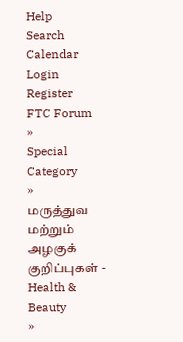Help
Search
Calendar
Login
Register
FTC Forum
»
Special Category
»
மருத்துவ மற்றும் அழகுக் குறிப்புகள் - Health & Beauty
»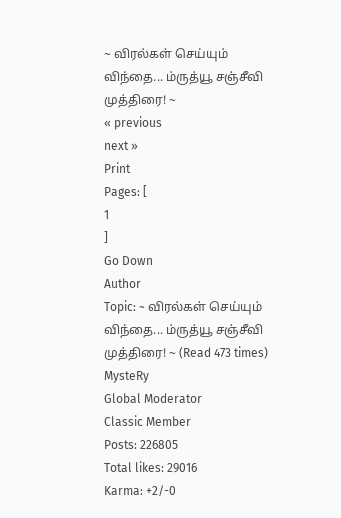~ விரல்கள் செய்யும் விந்தை... ம்ருத்யூ சஞ்சீவி முத்திரை! ~
« previous
next »
Print
Pages: [
1
]
Go Down
Author
Topic: ~ விரல்கள் செய்யும் விந்தை... ம்ருத்யூ சஞ்சீவி முத்திரை! ~ (Read 473 times)
MysteRy
Global Moderator
Classic Member
Posts: 226805
Total likes: 29016
Karma: +2/-0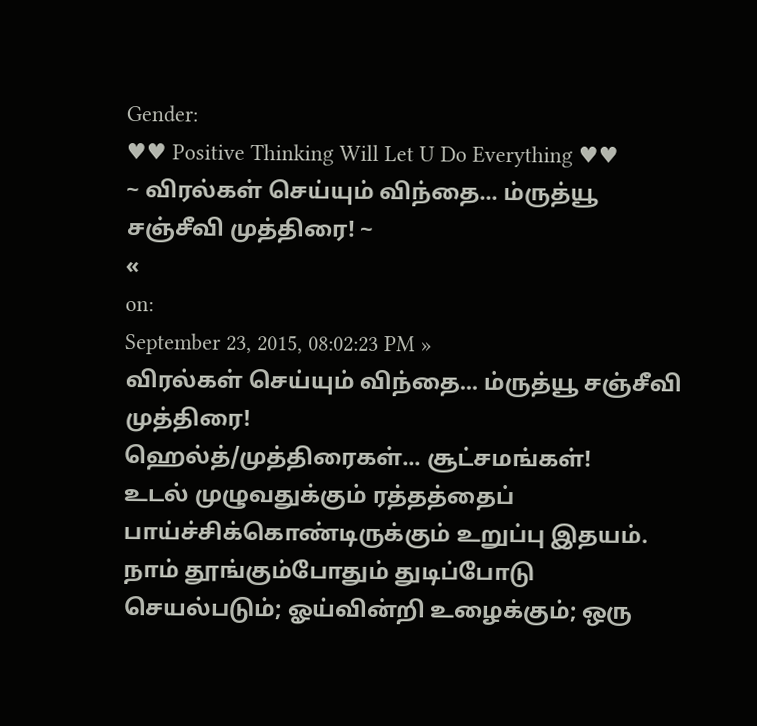Gender:
♥♥ Positive Thinking Will Let U Do Everything ♥♥
~ விரல்கள் செய்யும் விந்தை... ம்ருத்யூ சஞ்சீவி முத்திரை! ~
«
on:
September 23, 2015, 08:02:23 PM »
விரல்கள் செய்யும் விந்தை... ம்ருத்யூ சஞ்சீவி முத்திரை!
ஹெல்த்/முத்திரைகள்... சூட்சமங்கள்!
உடல் முழுவதுக்கும் ரத்தத்தைப் பாய்ச்சிக்கொண்டிருக்கும் உறுப்பு இதயம். நாம் தூங்கும்போதும் துடிப்போடு செயல்படும்; ஓய்வின்றி உழைக்கும்; ஒரு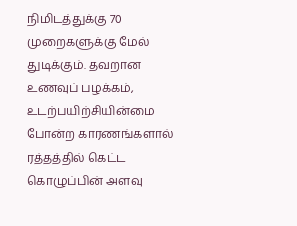நிமிடத்துக்கு 70 முறைகளுக்கு மேல் துடிக்கும். தவறான உணவுப் பழக்கம், உடற்பயிற்சியின்மை போன்ற காரணங்களால் ரத்தத்தில் கெட்ட கொழுப்பின் அளவு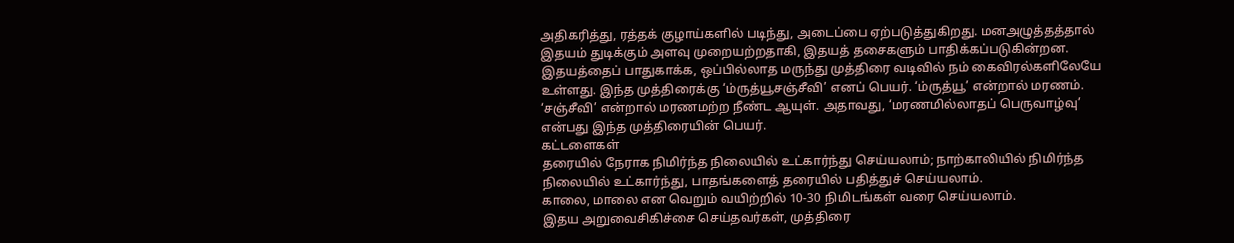அதிகரித்து, ரத்தக் குழாய்களில் படிந்து, அடைப்பை ஏற்படுத்துகிறது. மனஅழுத்தத்தால் இதயம் துடிக்கும் அளவு முறையற்றதாகி, இதயத் தசைகளும் பாதிக்கப்படுகின்றன. இதயத்தைப் பாதுகாக்க, ஒப்பில்லாத மருந்து முத்திரை வடிவில் நம் கைவிரல்களிலேயே உள்ளது. இந்த முத்திரைக்கு ‘ம்ருத்யூசஞ்சீவி’ எனப் பெயர். ‘ம்ருத்யூ’ என்றால் மரணம். ‘சஞ்சீவி’ என்றால் மரணமற்ற நீண்ட ஆயுள். அதாவது, ‘மரணமில்லாதப் பெருவாழ்வு’ என்பது இந்த முத்திரையின் பெயர்.
கட்டளைகள்
தரையில் நேராக நிமிர்ந்த நிலையில் உட்கார்ந்து செய்யலாம்; நாற்காலியில் நிமிர்ந்த நிலையில் உட்கார்ந்து, பாதங்களைத் தரையில் பதித்துச் செய்யலாம்.
காலை, மாலை என வெறும் வயிற்றில் 10-30 நிமிடங்கள் வரை செய்யலாம்.
இதய அறுவைசிகிச்சை செய்தவர்கள், முத்திரை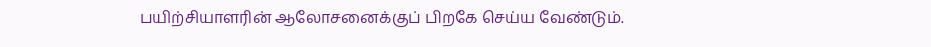பயிற்சியாளரின் ஆலோசனைக்குப் பிறகே செய்ய வேண்டும்.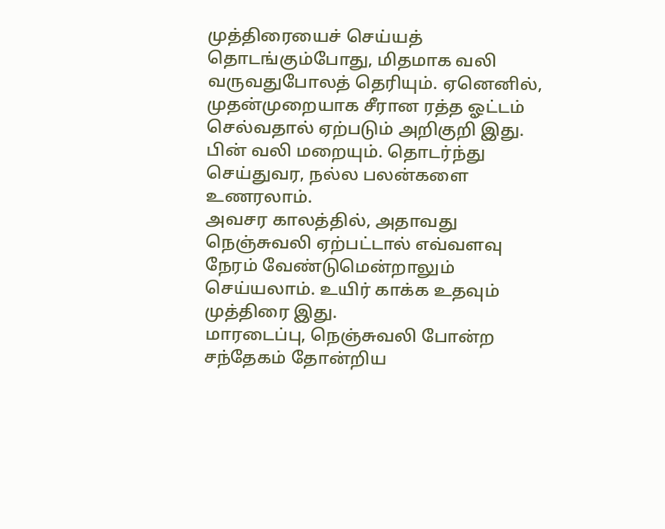முத்திரையைச் செய்யத் தொடங்கும்போது, மிதமாக வலி வருவதுபோலத் தெரியும். ஏனெனில், முதன்முறையாக சீரான ரத்த ஓட்டம் செல்வதால் ஏற்படும் அறிகுறி இது. பின் வலி மறையும். தொடர்ந்து செய்துவர, நல்ல பலன்களை உணரலாம்.
அவசர காலத்தில், அதாவது நெஞ்சுவலி ஏற்பட்டால் எவ்வளவு நேரம் வேண்டுமென்றாலும் செய்யலாம். உயிர் காக்க உதவும் முத்திரை இது.
மாரடைப்பு, நெஞ்சுவலி போன்ற சந்தேகம் தோன்றிய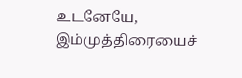உடனேயே, இம்முத்திரையைச்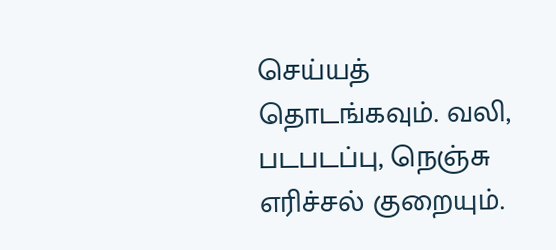செய்யத் தொடங்கவும். வலி, படபடப்பு, நெஞ்சு எரிச்சல் குறையும்.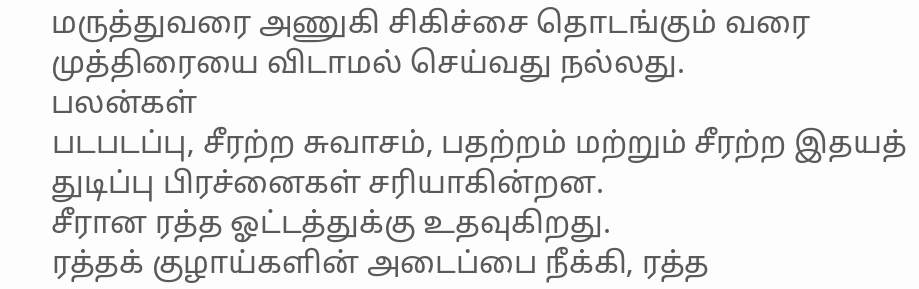மருத்துவரை அணுகி சிகிச்சை தொடங்கும் வரை முத்திரையை விடாமல் செய்வது நல்லது.
பலன்கள்
படபடப்பு, சீரற்ற சுவாசம், பதற்றம் மற்றும் சீரற்ற இதயத் துடிப்பு பிரச்னைகள் சரியாகின்றன.
சீரான ரத்த ஓட்டத்துக்கு உதவுகிறது.
ரத்தக் குழாய்களின் அடைப்பை நீக்கி, ரத்த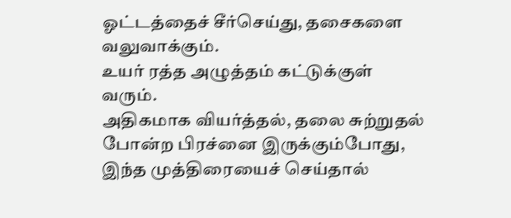ஓட்டத்தைச் சீர்செய்து, தசைகளை வலுவாக்கும்.
உயர் ரத்த அழுத்தம் கட்டுக்குள் வரும்.
அதிகமாக வியர்த்தல், தலை சுற்றுதல் போன்ற பிரச்னை இருக்கும்போது, இந்த முத்திரையைச் செய்தால்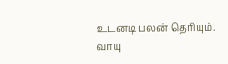உடனடி பலன் தெரியும்.
வாயு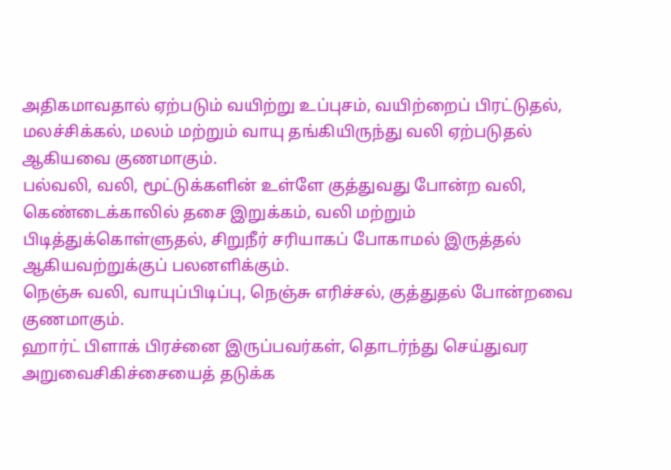அதிகமாவதால் ஏற்படும் வயிற்று உப்புசம், வயிற்றைப் பிரட்டுதல், மலச்சிக்கல், மலம் மற்றும் வாயு தங்கியிருந்து வலி ஏற்படுதல் ஆகியவை குணமாகும்.
பல்வலி, வலி, மூட்டுக்களின் உள்ளே குத்துவது போன்ற வலி, கெண்டைக்காலில் தசை இறுக்கம், வலி மற்றும் பிடித்துக்கொள்ளுதல், சிறுநீர் சரியாகப் போகாமல் இருத்தல் ஆகியவற்றுக்குப் பலனளிக்கும்.
நெஞ்சு வலி, வாயுப்பிடிப்பு, நெஞ்சு எரிச்சல், குத்துதல் போன்றவை குணமாகும்.
ஹார்ட் பிளாக் பிரச்னை இருப்பவர்கள், தொடர்ந்து செய்துவர அறுவைசிகிச்சையைத் தடுக்க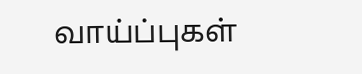வாய்ப்புகள்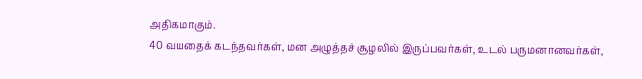அதிகமாகும்.
40 வயதைக் கடந்தவர்கள், மன அழுத்தச் சூழலில் இருப்பவர்கள், உடல் பருமனானவர்கள்,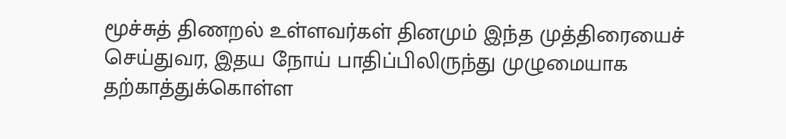மூச்சுத் திணறல் உள்ளவர்கள் தினமும் இந்த முத்திரையைச் செய்துவர, இதய நோய் பாதிப்பிலிருந்து முழுமையாக தற்காத்துக்கொள்ள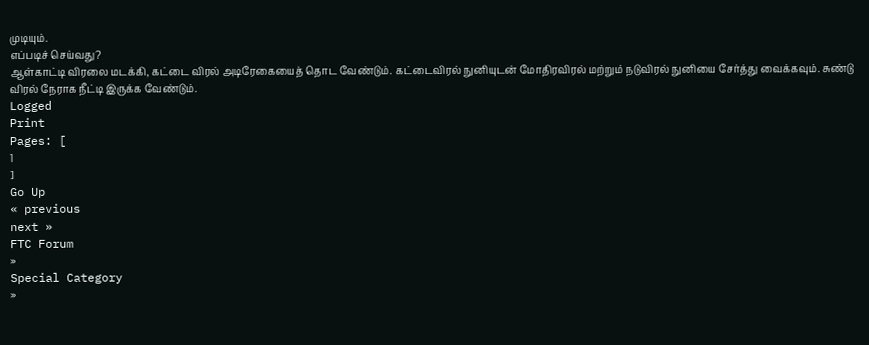முடியும்.
எப்படிச் செய்வது?
ஆள்காட்டி விரலை மடக்கி, கட்டை விரல் அடிரேகையைத் தொட வேண்டும். கட்டைவிரல் நுனியுடன் மோதிரவிரல் மற்றும் நடுவிரல் நுனியை சேர்த்து வைக்கவும். சுண்டு விரல் நேராக நீட்டி இருக்க வேண்டும்.
Logged
Print
Pages: [
1
]
Go Up
« previous
next »
FTC Forum
»
Special Category
»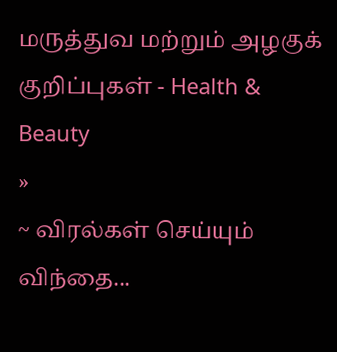மருத்துவ மற்றும் அழகுக் குறிப்புகள் - Health & Beauty
»
~ விரல்கள் செய்யும் விந்தை...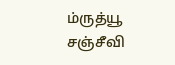ம்ருத்யூ சஞ்சீவி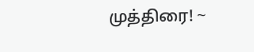முத்திரை! ~